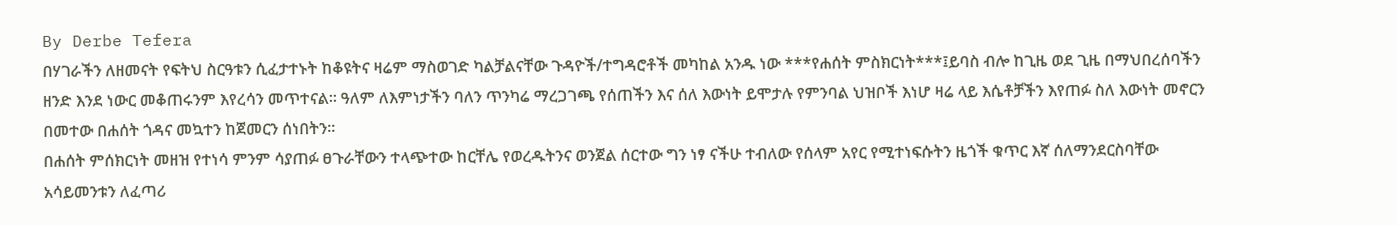By Derbe Tefera
በሃገራችን ለዘመናት የፍትህ ስርዓቱን ሲፈታተኑት ከቆዩትና ዛሬም ማስወገድ ካልቻልናቸው ጉዳዮች/ተግዳሮቶች መካከል አንዱ ነው ***የሐሰት ምስክርነት***፤ይባስ ብሎ ከጊዜ ወደ ጊዜ በማህበረሰባችን ዘንድ እንደ ነውር መቆጠሩንም እየረሳን መጥተናል፡፡ ዓለም ለእምነታችን ባለን ጥንካሬ ማረጋገጫ የሰጠችን እና ሰለ እውነት ይሞታሉ የምንባል ህዝቦች እነሆ ዛሬ ላይ እሴቶቻችን እየጠፉ ስለ እውነት መኖርን በመተው በሐሰት ጎዳና መኳተን ከጀመርን ሰነበትን፡፡
በሐሰት ምሰክርነት መዘዝ የተነሳ ምንም ሳያጠፉ ፀጉራቸውን ተላጭተው ከርቸሌ የወረዱትንና ወንጀል ሰርተው ግን ነፃ ናችሁ ተብለው የሰላም አየር የሚተነፍሱትን ዜጎች ቁጥር እኛ ሰለማንደርስባቸው አሳይመንቱን ለፈጣሪ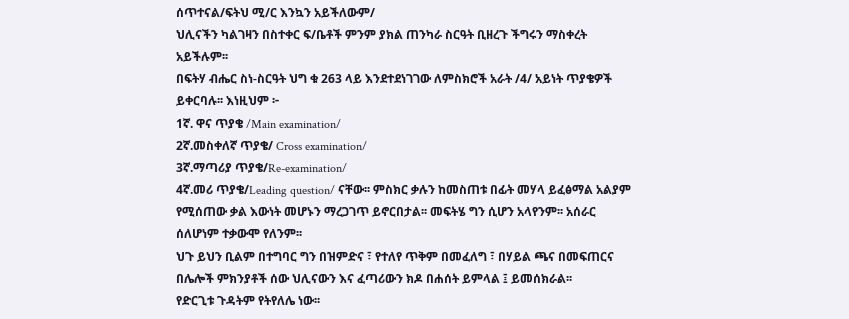ሰጥተናል/ፍትህ ሚ/ር እንኳን አይችለውም/
ህሊናችን ካልገዛን በስተቀር ፍ/ቤቶች ምንም ያክል ጠንካራ ስርዓት ቢዘረጉ ችግሩን ማስቀረት አይችሉም፡፡
በፍትሃ ብሔር ስነ-ስርዓት ህግ ቁ 263 ላይ እንደተደነገገው ለምስክሮች አራት /4/ አይነት ጥያቄዎች ይቀርባሉ፡፡ እነዚህም ፦
1ኛ. ዋና ጥያቄ /Main examination/
2ኛ.መስቀለኛ ጥያቄ/ Cross examination/
3ኛ.ማጣሪያ ጥያቄ/Re-examination/
4ኛ.መሪ ጥያቄ/Leading question/ ናቸው፡፡ ምስክር ቃሉን ከመስጠቱ በፊት መሃላ ይፈፅማል አልያም የሚሰጠው ቃል እውነት መሆኑን ማረጋገጥ ይኖርበታል፡፡ መፍትሄ ግን ሲሆን አላየንም፡፡ አሰራር ሰለሆነም ተቃውሞ የለንም፡፡
ህጉ ይህን ቢልም በተግባር ግን በዝምድና ፣ የተለየ ጥቅም በመፈለግ ፣ በሃይል ጫና በመፍጠርና በሌሎች ምክንያቶች ሰው ህሊናውን እና ፈጣሪውን ክዶ በሐሰት ይምላል ፤ ይመሰክራል፡፡
የድርጊቱ ጉዳትም የትየለሌ ነው፡፡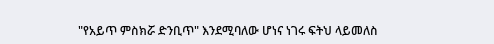"የአይጥ ምስክሯ ድንቢጥ" እንደሚባለው ሆነና ነገሩ ፍትህ ላይመለስ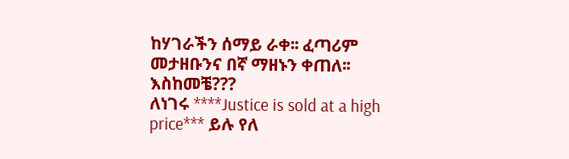ከሃገራችን ሰማይ ራቀ፡፡ ፈጣሪም መታዘቡንና በኛ ማዘኑን ቀጠለ፡፡ እስከመቼ???
ለነገሩ ****Justice is sold at a high price*** ይሉ የለ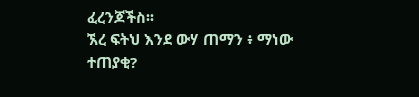ፈረንጆችስ፡፡
ኧረ ፍትህ እንደ ውሃ ጠማን ፥ ማነው ተጠያቂ?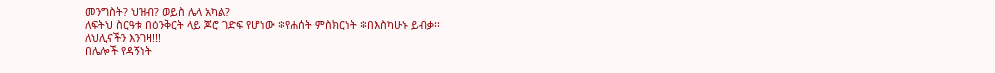መንግስት? ህዝብ? ወይስ ሌላ አካል?
ለፍትህ ስርዓቱ በዕንቅርት ላይ ጆሮ ገድፍ የሆነው ፨የሐሰት ምስክርነት ፨በእስካሁኑ ይብቃ፡፡
ለህሊናችን እንገዛ!!!
በሌሎች የዳኝነት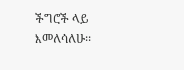ችግሮች ላይ እመለሳለሁ፡፡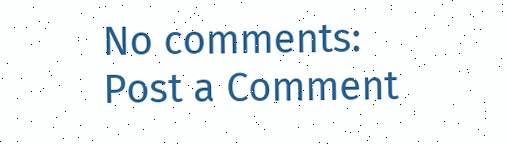No comments:
Post a Comment